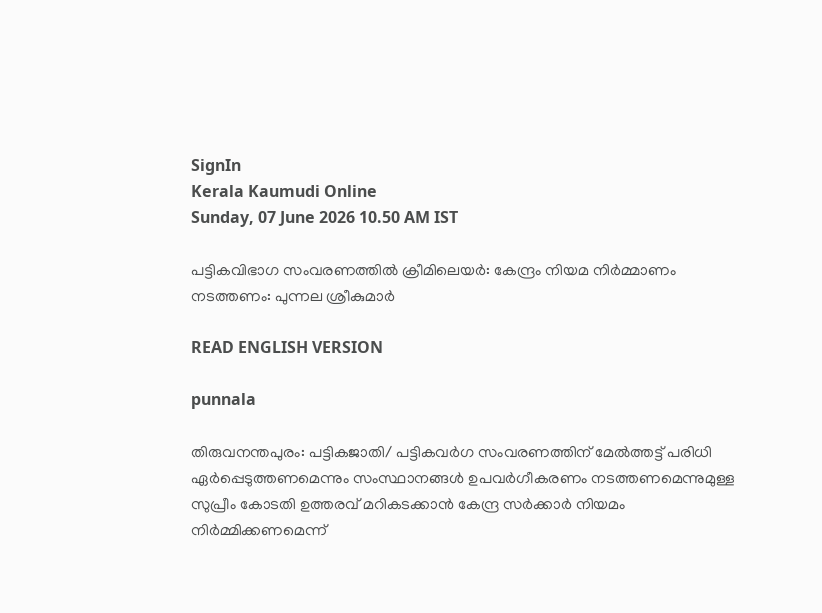SignIn
Kerala Kaumudi Online
Sunday, 07 June 2026 10.50 AM IST

പട്ടികവിഭാഗ സംവരണത്തിൽ ക്രീമിലെയർ: കേന്ദ്രം നിയമ നിർമ്മാണം നടത്തണം: പുന്നല ശ്രീകുമാർ

READ ENGLISH VERSION

punnala

തിരുവനന്തപുരം: പട്ടികജാതി/ പട്ടികവർഗ സംവരണത്തിന് മേൽത്തട്ട് പരിധി ഏർപ്പെടുത്തണമെന്നും സംസ്ഥാനങ്ങൾ ഉപവർഗീകരണം നടത്തണമെന്നുമുള്ള സുപ്രീം കോടതി ഉത്തരവ് മറികടക്കാൻ കേന്ദ്ര സർക്കാർ നിയമം നിർമ്മിക്കണമെന്ന്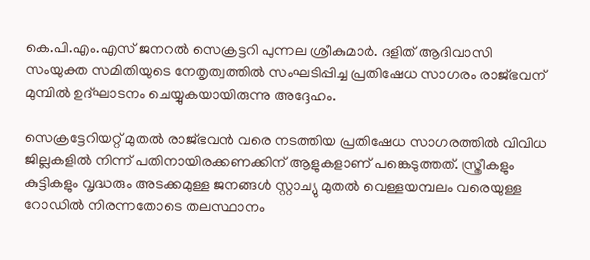കെ.പി.എം.എസ് ജനറൽ സെക്രട്ടറി പുന്നല ശ്രീകുമാർ. ദളിത് ആദിവാസി സംയുക്ത സമിതിയുടെ നേതൃത്വത്തിൽ സംഘടിപ്പിച്ച പ്രതിഷേധ സാഗരം രാജ്ഭവന് മുമ്പിൽ ഉദ്ഘാടനം ചെയ്യുകയായിരുന്നു അദ്ദേഹം.

സെക്രട്ടേറിയറ്റ് മുതൽ രാജ്ഭവൻ വരെ നടത്തിയ പ്രതിഷേധ സാഗരത്തിൽ വിവിധ ജില്ലകളിൽ നിന്ന് പതിനായിരക്കണക്കിന് ആളുകളാണ് പങ്കെടുത്തത്. സ്ത്രീകളും കുട്ടികളും വൃദ്ധരും അടക്കമുള്ള ജനങ്ങൾ സ്റ്റാച്യു മുതൽ വെള്ളയമ്പലം വരെയുള്ള റോഡിൽ നിരന്നതോടെ തലസ്ഥാനം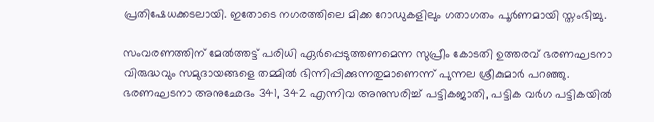പ്രതിഷേധക്കടലായി. ഇതോടെ നഗരത്തിലെ മിക്ക റോഡുകളിലും ഗതാഗതം പൂർണമായി സ്തംഭിച്ചു.

സംവരണത്തിന് മേൽത്തട്ട് പരിധി ഏർപ്പെടുത്തണമെന്ന സുപ്രീം കോടതി ഉത്തരവ് ഭരണഘടനാ വിരുദ്ധവും സമുദായങ്ങളെ തമ്മിൽ ഭിന്നിപ്പിക്കുന്നതുമാണെന്ന് പുന്നല ശ്രീകുമാർ പറഞ്ഞു. ഭരണഘടനാ അനുഛേദം 341, 342 എന്നിവ അനുസരിച്ച് പട്ടികജാതി, പട്ടിക വർഗ പട്ടികയിൽ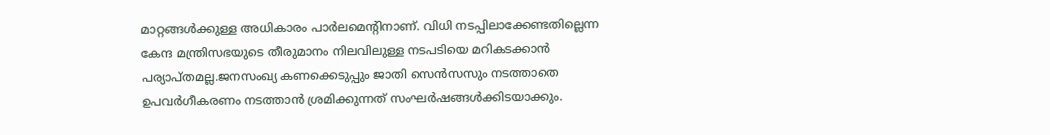മാറ്റങ്ങൾക്കുള്ള അധികാരം പാർലമെന്റിനാണ്. വിധി നടപ്പിലാക്കേണ്ടതില്ലെന്ന കേന്ദ മന്ത്രിസഭയുടെ തീരുമാനം നിലവിലുള്ള നടപടിയെ മറികടക്കാന്‍ പര്യാപ്തമല്ല.ജനസംഖ്യ കണക്കെടുപ്പും ജാതി സെൻസസും നടത്താതെ ഉപവർഗീകരണം നടത്താൻ ശ്രമിക്കുന്നത് സംഘർഷങ്ങൾക്കിടയാക്കും.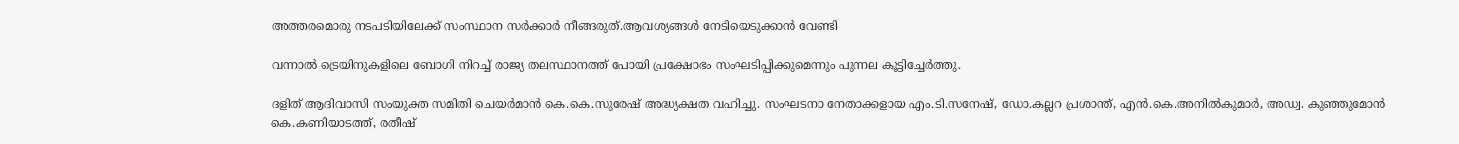അത്തരമൊരു നടപടിയിലേക്ക് സംസ്ഥാന സർക്കാ‌ർ നീങ്ങരുത്.ആവശ്യങ്ങൾ നേടിയെടുക്കാൻ വേണ്ടി

വന്നാൽ ട്രെയിനുകളിലെ ബോഗി നിറച്ച് രാജ്യ തലസ്ഥാനത്ത് പോയി പ്രക്ഷോഭം സംഘടിപ്പിക്കുമെന്നും പുന്നല കൂട്ടിച്ചേർത്തു.

ദളിത് ആദിവാസി സംയുക്ത സമിതി ചെയർമാൻ കെ.കെ.സുരേഷ് അദ്ധ്യക്ഷത വഹിച്ചു. സംഘടനാ നേതാക്കളായ എം.ടി.സനേഷ്, ഡോ.കല്ലറ പ്രശാന്ത്, എൻ.കെ.അനിൽകുമാർ, അഡ്വ. കുഞ്ഞുമോൻ കെ.കണിയാടത്ത്, രതീഷ്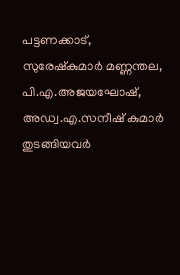പട്ടണക്കാട്, സുരേഷ്‌കുമാർ മണ്ണന്തല, പി.എ.അജയഘോഷ്, അഡ്വ.എ.സനീഷ് കുമാർ തുടങ്ങിയവർ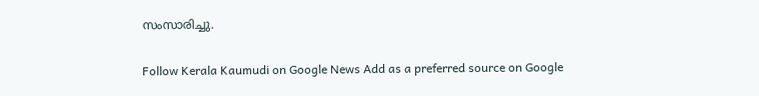സംസാരിച്ചു.

Follow Kerala Kaumudi on Google News Add as a preferred source on Google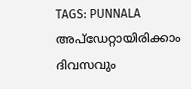TAGS: PUNNALA
അപ്ഡേറ്റായിരിക്കാം ദിവസവും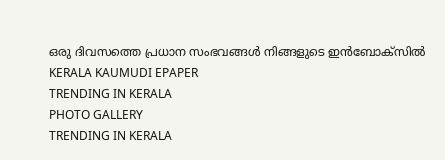ഒരു ദിവസത്തെ പ്രധാന സംഭവങ്ങൾ നിങ്ങളുടെ ഇൻബോക്സിൽ
KERALA KAUMUDI EPAPER
TRENDING IN KERALA
PHOTO GALLERY
TRENDING IN KERALA